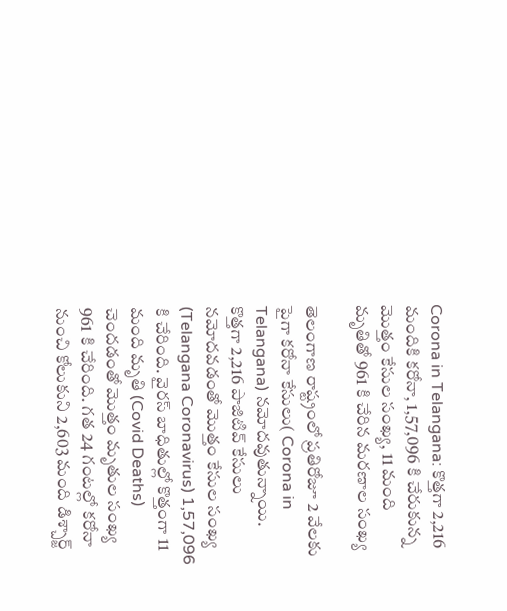Corona in Telangana: కొత్తగా 2,216 మందికి కరోనా, 1,57,096 కి చేరుకున్న మొత్తం కేసుల సంఖ్య, 11 మంది మృతితో 961 కి చేరిన మరణాల సంఖ్య

తెలంగాణ రాష్ట్రంలో ప్రతిరోజూ 2 వేలకు పైగా కరోనా కేసులు( Corona in Telangana) నమోదవుతున్నాయి. కొత్తగా 2,216 పాజిటివ్ కేసులు నమోదవడంతో మొత్తం కేసుల సంఖ్య (Telangana Coronavirus) 1,57,096 కి చేరింది. వైరస్‌ బాధితుల్లో కొత్తంగా 11 మంది మృతి (Covid Deaths) చెందడంతో మొత్తం మృతుల సంఖ్య 961 కి చేరింది. గత 24 గంటల్లో కరోనా నుంచి కోలుకుని 2,603 మంది డిశ్చార్జ్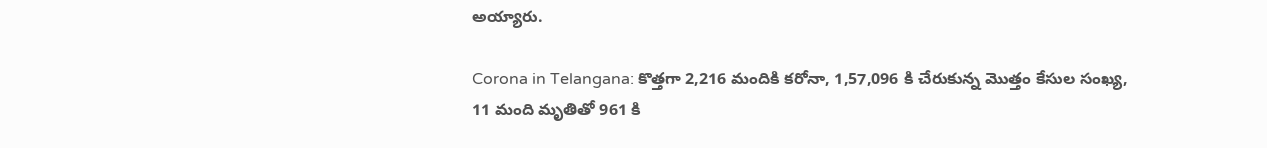అయ్యారు.

Corona in Telangana: కొత్తగా 2,216 మందికి కరోనా, 1,57,096 కి చేరుకున్న మొత్తం కేసుల సంఖ్య, 11 మంది మృతితో 961 కి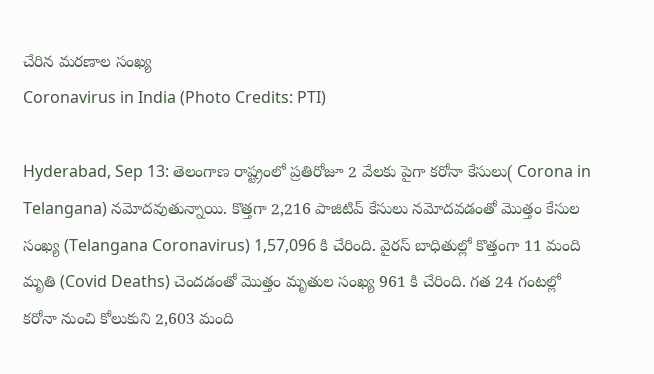చేరిన మరణాల సంఖ్య
Coronavirus in India (Photo Credits: PTI)

Hyderabad, Sep 13: తెలంగాణ రాష్ట్రంలో ప్రతిరోజూ 2 వేలకు పైగా కరోనా కేసులు( Corona in Telangana) నమోదవుతున్నాయి. కొత్తగా 2,216 పాజిటివ్ కేసులు నమోదవడంతో మొత్తం కేసుల సంఖ్య (Telangana Coronavirus) 1,57,096 కి చేరింది. వైరస్‌ బాధితుల్లో కొత్తంగా 11 మంది మృతి (Covid Deaths) చెందడంతో మొత్తం మృతుల సంఖ్య 961 కి చేరింది. గత 24 గంటల్లో కరోనా నుంచి కోలుకుని 2,603 మంది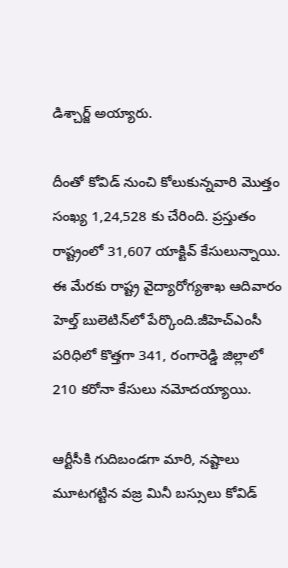డిశ్చార్జ్ అయ్యారు.

దీంతో కోవిడ్‌ నుంచి కోలుకున్నవారి మొత్తం సంఖ్య 1,24,528 కు చేరింది. ప్రస్తుతం రాష్ట్రంలో 31,607 యాక్టివ్ కేసులున్నాయి. ఈ మేరకు రాష్ట్ర వైద్యారోగ్యశాఖ ఆదివారం హెల్త్‌ బులెటిన్‌లో పేర్కొంది.జీహెచ్‌ఎంసీ పరిధిలో కొత్తగా 341, రంగారెడ్డి జిల్లాలో 210 కరోనా కేసులు నమోదయ్యాయి.

ఆర్టీసీకి గుదిబండగా మారి, నష్టాలు మూటగట్టిన వజ్ర మినీ బస్సులు కోవిడ్‌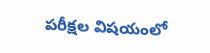పరీక్షల విషయంలో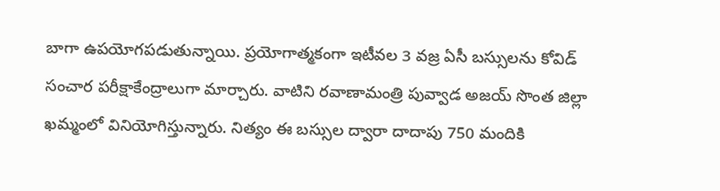బాగా ఉపయోగపడుతున్నాయి. ప్రయోగాత్మకంగా ఇటీవల 3 వజ్ర ఏసీ బస్సులను కోవిడ్‌ సంచార పరీక్షాకేంద్రాలుగా మార్చారు. వాటిని రవాణామంత్రి పువ్వాడ అజయ్‌ సొంత జిల్లా ఖమ్మంలో వినియోగిస్తున్నారు. నిత్యం ఈ బస్సుల ద్వారా దాదాపు 750 మందికి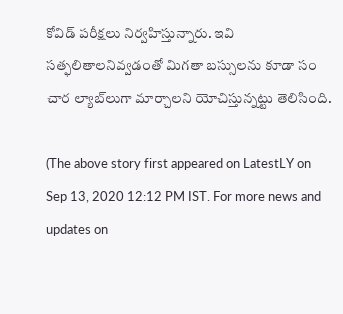కోవిడ్‌ పరీక్షలు నిర్వహిస్తున్నారు. ఇవి సత్ఫలితాలనివ్వడంతో మిగతా బస్సులను కూడా సం చార ల్యాబ్‌లుగా మార్చాలని యోచిస్తున్నట్టు తెలిసింది.

(The above story first appeared on LatestLY on Sep 13, 2020 12:12 PM IST. For more news and updates on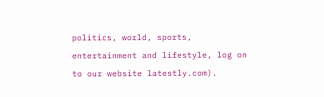politics, world, sports, entertainment and lifestyle, log on to our website latestly.com).